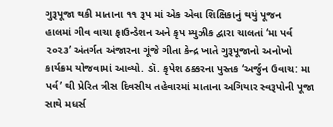ગુરૂપૂજા થકી માતાના ૧૧ રૂપ માં એક એવા શિક્ષિકાનું થયું પૂજન
હાલમાં ગીવ વાચા ફાઉન્ડેશન અને કૃપ મ્યુઝીક દ્વારા ચાલતાં ‘મા પર્વ ૨૦૨૩’ અંતર્ગત અંજારના ગૂંજે ગીતા કેન્દ્ર ખાતે ગુરૂપૂજાનો અનોખો કાર્યક્રમ યોજવામાં આવ્યો. ડૉ. કૃપેશ ઠક્કરના પુસ્તક ‘અર્જુન ઉવાચ: મા પર્વ’ થી પ્રેરિત ત્રીસ દિવસીય તહેવારમાં માતાના અગિયાર સ્વરૂપોની પૂજા સાથે મધર્સ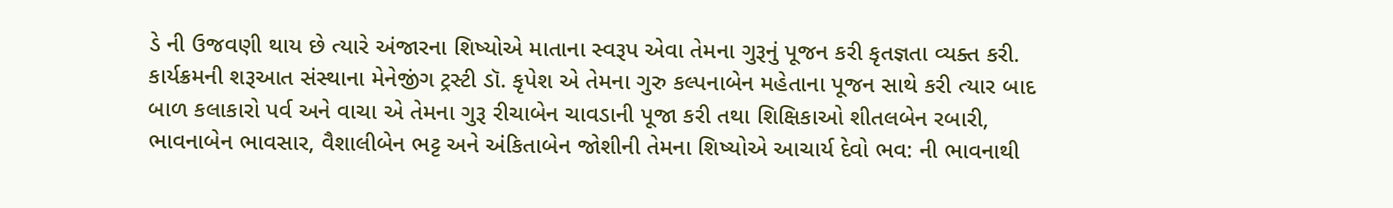ડે ની ઉજવણી થાય છે ત્યારે અંજારના શિષ્યોએ માતાના સ્વરૂપ એવા તેમના ગુરૂનું પૂજન કરી કૃતજ્ઞતા વ્યક્ત કરી. કાર્યક્રમની શરૂઆત સંસ્થાના મેનેજીંગ ટ્રસ્ટી ડૉ. કૃપેશ એ તેમના ગુરુ કલ્પનાબેન મહેતાના પૂજન સાથે કરી ત્યાર બાદ બાળ કલાકારો પર્વ અને વાચા એ તેમના ગુરૂ રીચાબેન ચાવડાની પૂજા કરી તથા શિક્ષિકાઓ શીતલબેન રબારી, ભાવનાબેન ભાવસાર, વૈશાલીબેન ભટ્ટ અને અંકિતાબેન જોશીની તેમના શિષ્યોએ આચાર્ય દેવો ભવ: ની ભાવનાથી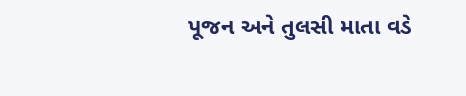પૂજન અને તુલસી માતા વડે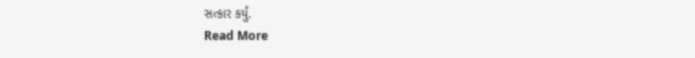સત્કાર કર્યું.
Read More